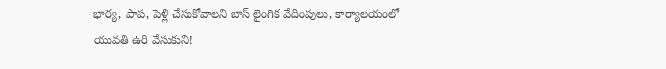భార్య, పాప, పెళ్లి చేసుకోవాలని బాస్ లైంగిక వేదింపులు, కార్యాలయంలో యువతి ఉరి వేసుకుని!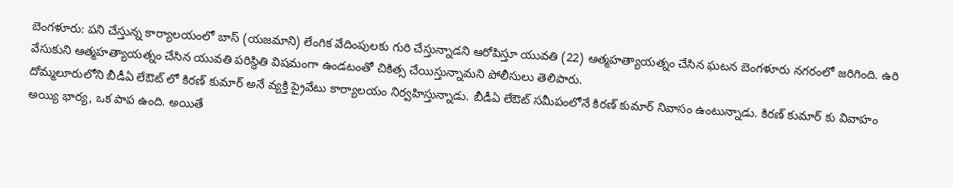బెంగళూరు: పని చేస్తున్న కార్యాలయంలో బాస్ (యజమాని) లేంగిక వేదింపులకు గురి చేస్తున్నాడని ఆరోపిస్తూ యువతి (22) ఆత్మహత్యాయత్నం చేసిన ఘటన బెంగళూరు నగరంలో జరిగింది. ఉరి వేసుకుని ఆత్మహత్యాయత్నం చేసిన యువతి పరిస్థితి విషమంగా ఉండటంతో చికిత్స చేయిస్తున్నామని పోలీసులు తెలిపారు.
దోమ్మలూరులోని బీడీఏ లేఔట్ లో కిరణ్ కుమార్ అనే వ్యక్తి ప్రైవేటు కార్యాలయం నిర్వహిస్తున్నాడు. బీడీఏ లేఔట్ సమీపంలోనే కిరణ్ కుమార్ నివాసం ఉంటున్నాడు. కిరణ్ కుమార్ కు వివాహం అయ్యి భార్య, ఒక పాప ఉంది. అయితే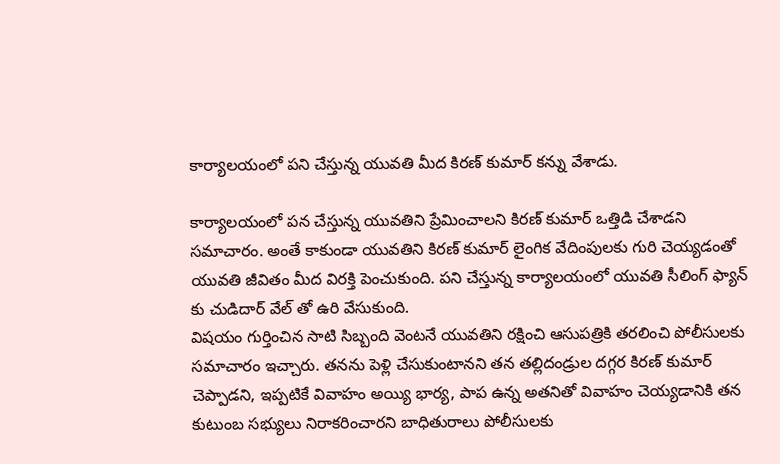కార్యాలయంలో పని చేస్తున్న యువతి మీద కిరణ్ కుమార్ కన్ను వేశాడు.

కార్యాలయంలో పన చేస్తున్న యువతిని ప్రేమించాలని కిరణ్ కుమార్ ఒత్తిడి చేశాడని సమాచారం. అంతే కాకుండా యువతిని కిరణ్ కుమార్ లైంగిక వేదింపులకు గురి చెయ్యడంతో యువతి జీవితం మీద విరక్తి పెంచుకుంది. పని చేస్తున్న కార్యాలయంలో యువతి సీలింగ్ ఫ్యాన్ కు చుడిదార్ వేల్ తో ఉరి వేసుకుంది.
విషయం గుర్తించిన సాటి సిబ్బంది వెంటనే యువతిని రక్షించి ఆసుపత్రికి తరలించి పోలీసులకు సమాచారం ఇచ్చారు. తనను పెళ్లి చేసుకుంటానని తన తల్లిదండ్రుల దగ్గర కిరణ్ కుమార్ చెప్పాడని, ఇప్పటికే వివాహం అయ్యి భార్య, పాప ఉన్న అతనితో వివాహం చెయ్యడానికి తన కుటుంబ సభ్యులు నిరాకరించారని బాధితురాలు పోలీసులకు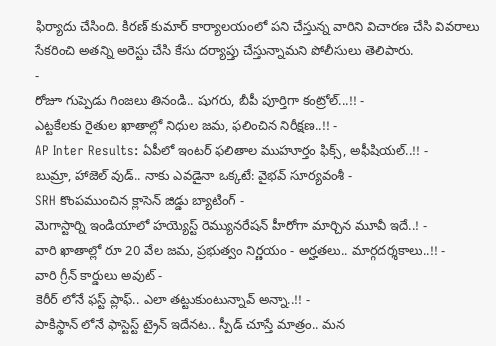ఫిర్యాదు చేసింది. కిరణ్ కుమార్ కార్యాలయంలో పని చేస్తున్న వారిని విచారణ చేసి వివరాలు సేకరించి అతన్ని అరెస్టు చేసి కేసు దర్యాప్తు చేస్తున్నామని పోలీసులు తెలిపారు.
-
రోజూ గుప్పెడు గింజలు తినండి.. షుగరు, బీపీ పూర్తిగా కంట్రోల్...!! -
ఎట్టకేలకు రైతుల ఖాతాల్లో నిధుల జమ, ఫలించిన నిరీక్షణ..!! -
AP Inter Results: ఏపీలో ఇంటర్ ఫలితాల ముహూర్తం ఫిక్స్, అఫీషియల్..!! -
బుమ్రా, హాజెల్ వుడ్.. నాకు ఎవడైనా ఒక్కటే: వైభవ్ సూర్యవంశీ -
SRH కొంపముంచిన క్లాసెన్ జిడ్డు బ్యాటింగ్ -
మెగాస్టార్ని ఇండియాలో హయ్యెస్ట్ రెమ్యునరేషన్ హీరోగా మార్చిన మూవీ ఇదే..! -
వారి ఖాతాల్లో రూ 20 వేల జమ, ప్రభుత్వం నిర్ణయం - అర్హతలు.. మార్గదర్శకాలు..!! -
వారి గ్రీన్ కార్డులు అవుట్ -
కెరీర్ లోనే ఫస్ట్ ప్లాఫ్.. ఎలా తట్టుకుంటున్నావ్ అన్నా..!! -
పాకిస్థాన్ లోనే ఫాస్టెస్ట్ ట్రైన్ ఇదేనట.. స్పీడ్ చూస్తే మాత్రం.. మన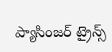ప్యాసింజర్ ట్రైన్స్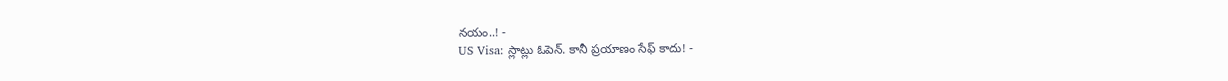నయం..! -
US Visa: స్లాట్లు ఓపెన్. కానీ ప్రయాణం సేఫ్ కాదు! -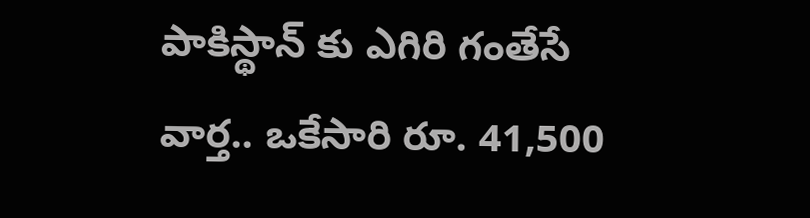పాకిస్థాన్ కు ఎగిరి గంతేసే వార్త.. ఒకేసారి రూ. 41,500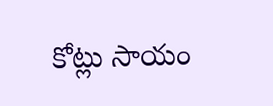కోట్లు సాయం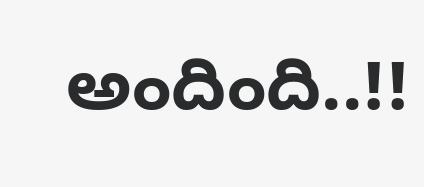అందింది..!!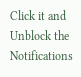Click it and Unblock the Notifications